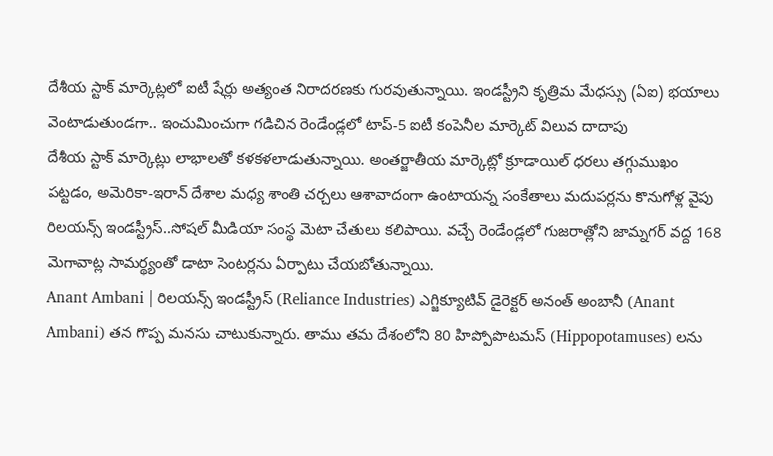దేశీయ స్టాక్ మార్కెట్లలో ఐటీ షేర్లు అత్యంత నిరాదరణకు గురవుతున్నాయి. ఇండస్ట్రీని కృత్రిమ మేధస్సు (ఏఐ) భయాలు వెంటాడుతుండగా.. ఇంచుమించుగా గడిచిన రెండేండ్లలో టాప్-5 ఐటీ కంపెనీల మార్కెట్ విలువ దాదాపు
దేశీయ స్టాక్ మార్కెట్లు లాభాలతో కళకళలాడుతున్నాయి. అంతర్జాతీయ మార్కెట్లో క్రూడాయిల్ ధరలు తగ్గుముఖం పట్టడం, అమెరికా-ఇరాన్ దేశాల మధ్య శాంతి చర్చలు ఆశావాదంగా ఉంటాయన్న సంకేతాలు మదుపర్లను కొనుగోళ్ల వైపు
రిలయన్స్ ఇండస్ట్రీస్..సోషల్ మీడియా సంస్థ మెటా చేతులు కలిపాయి. వచ్చే రెండేండ్లలో గుజరాత్లోని జామ్నగర్ వద్ద 168 మెగావాట్ల సామర్థ్యంతో డాటా సెంటర్లను ఏర్పాటు చేయబోతున్నాయి.
Anant Ambani | రిలయన్స్ ఇండస్ట్రీస్ (Reliance Industries) ఎగ్జిక్యూటివ్ డైరెక్టర్ అనంత్ అంబానీ (Anant Ambani) తన గొప్ప మనసు చాటుకున్నారు. తాము తమ దేశంలోని 80 హిప్పోపొటమస్ (Hippopotamuses) లను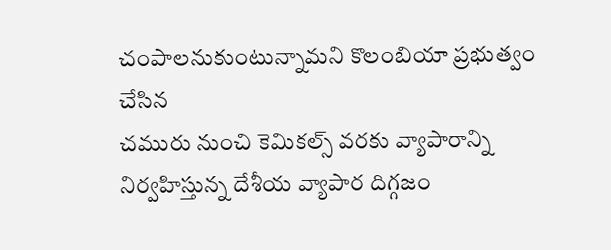చంపాలనుకుంటున్నామని కొలంబియా ప్రభుత్వం చేసిన
చమురు నుంచి కెమికల్స్ వరకు వ్యాపారాన్ని నిర్వహిస్తున్న దేశీయ వ్యాపార దిగ్గజం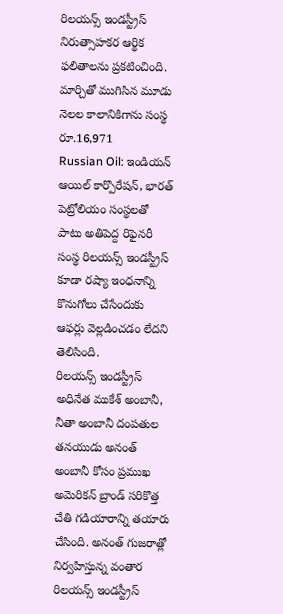రిలయన్స్ ఇండస్ట్రీస్ నిరుత్సాహకర ఆర్థిక ఫలితాలను ప్రకటించింది. మార్చితో ముగిసిన మూడు నెలల కాలానికిగాను సంస్థ రూ.16,971
Russian Oil: ఇండియన్ ఆయిల్ కార్పొరేషన్, భారత్ పెట్రోలియం సంస్థలతో పాటు అతిపెద్ద రిఫైనరీ సంస్థ రిలయన్స్ ఇండస్ట్రీస్ కూడా రష్యా ఇంధనాన్ని కొనుగోలు చేసేందుకు ఆఫర్లు వెల్లడించడం లేదని తెలిసింది.
రిలయన్స్ ఇండస్ట్రీస్ అధినేత ముకేశ్ అంబానీ, నీతా అంబానీ దంపతుల తనయుడు అనంత్ అంబానీ కోసం ప్రముఖ అమెరికన్ బ్రాండ్ సరికొత్త చేతి గడియారాన్ని తయారు చేసింది. అనంత్ గుజరాత్లో నిర్వహిస్తున్న వంతార
రిలయన్స్ ఇండస్ట్రీస్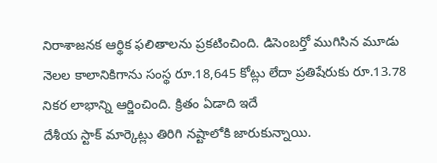నిరాశాజనక ఆర్థిక ఫలితాలను ప్రకటించింది. డిసెంబర్తో ముగిసిన మూడు నెలల కాలానికిగాను సంస్థ రూ.18,645 కోట్లు లేదా ప్రతిషేరుకు రూ.13.78 నికర లాభాన్ని ఆర్జించింది. క్రితం ఏడాది ఇదే
దేశీయ స్టాక్ మార్కెట్లు తిరిగి నష్టాలోకి జారుకున్నాయి.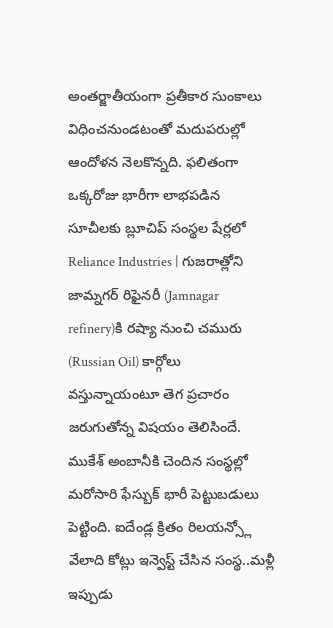అంతర్జాతీయంగా ప్రతీకార సుంకాలు విధించనుండటంతో మదుపరుల్లో ఆందోళన నెలకొన్నది. ఫలితంగా ఒక్కరోజు భారీగా లాభపడిన సూచీలకు బ్లూచిప్ సంస్థల షేర్లలో
Reliance Industries | గుజరాత్లోని జామ్నగర్ రిఫైనరీ (Jamnagar refinery)కి రష్యా నుంచి చమురు (Russian Oil) కార్గోలు వస్తున్నాయంటూ తెగ ప్రచారం జరుగుతోన్న విషయం తెలిసిందే.
ముకేశ్ అంబానీకి చెందిన సంస్థల్లో మరోసారి ఫేస్బుక్ భారీ పెట్టుబడులు పెట్టింది. ఐదేండ్ల క్రితం రిలయన్స్లో వేలాది కోట్లు ఇన్వెస్ట్ చేసిన సంస్థ..మళ్లీ ఇప్పుడు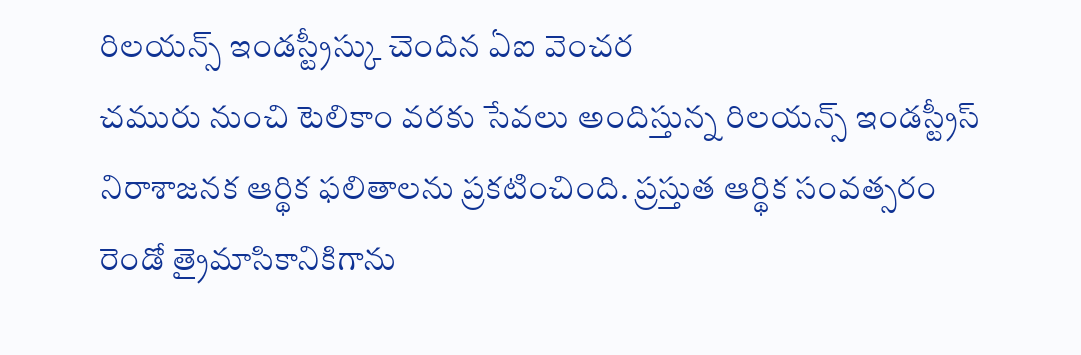రిలయన్స్ ఇండస్ట్రీస్కు చెందిన ఏఐ వెంచర
చమురు నుంచి టెలికాం వరకు సేవలు అందిస్తున్న రిలయన్స్ ఇండస్ట్రీస్ నిరాశాజనక ఆర్థిక ఫలితాలను ప్రకటించింది. ప్రస్తుత ఆర్థిక సంవత్సరం రెండో త్రైమాసికానికిగాను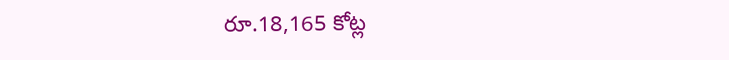రూ.18,165 కోట్ల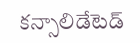కన్సాలిడేటెడ్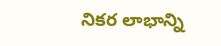నికర లాభాన్ని